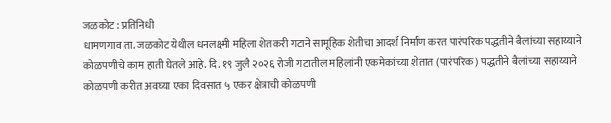जळकोट : प्रतिनिधी
धामणगाव ता. जळकोट येथील धनलक्ष्मी महिला शेतकरी गटाने सामूहिक शेतीचा आदर्श निर्माण करत पारंपरिक पद्धतीने बैलांच्या सहाय्याने कोळपणीचे काम हाती घेतले आहे. दि. १९ जुलै २०२६ रोजी गटातील महिलांनी एकमेकांच्या शेतात (पारंपरिक) पद्धतीने बैलांच्या सहाय्याने कोळपणी करीत अवघ्या एका दिवसात ५ एकर क्षेत्राची कोळपणी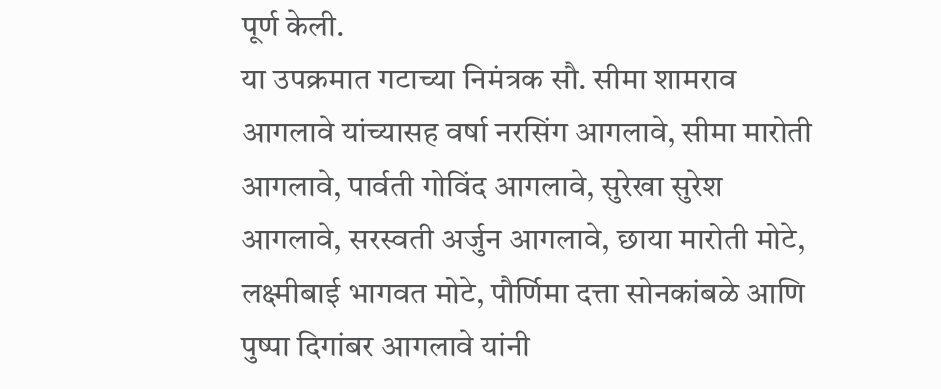पूर्ण केली.
या उपक्रमात गटाच्या निमंत्रक सौ. सीमा शामराव आगलावे यांच्यासह वर्षा नरसिंग आगलावे, सीमा मारोती आगलावे, पार्वती गोविंद आगलावे, सुरेखा सुरेश आगलावे, सरस्वती अर्जुन आगलावे, छाया मारोती मोटे, लक्ष्मीबाई भागवत मोटे, पौर्णिमा दत्ता सोनकांबळे आणि पुष्पा दिगांबर आगलावे यांनी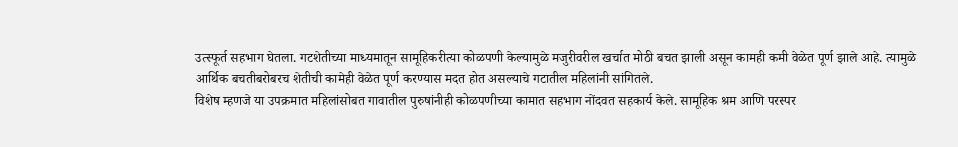उत्स्फूर्त सहभाग घेतला. गटशेतीच्या माध्यमातून सामूहिकरीत्या कोळपणी केल्यामुळे मजुरीवरील खर्चात मोठी बचत झाली असून कामही कमी वेळेत पूर्ण झाले आहे. त्यामुळे आर्थिक बचतीबरोबरच शेतीची कामेही वेळेत पूर्ण करण्यास मदत होत असल्याचे गटातील महिलांनी सांगितले.
विशेष म्हणजे या उपक्रमात महिलांसोबत गावातील पुरुषांनीही कोळपणीच्या कामात सहभाग नोंदवत सहकार्य केले. सामूहिक श्रम आणि परस्पर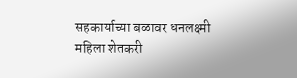सहकार्याच्या बळावर धनलक्ष्मी महिला शेतकरी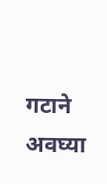गटाने अवघ्या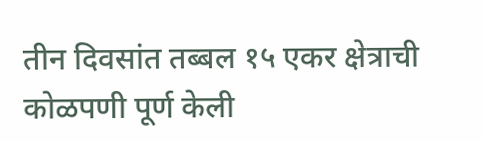तीन दिवसांत तब्बल १५ एकर क्षेत्राची कोळपणी पूर्ण केली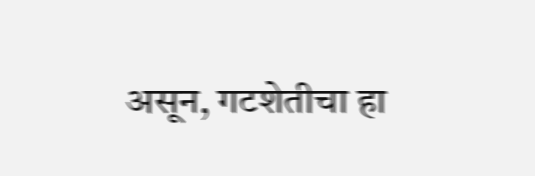असून, गटशेतीचा हा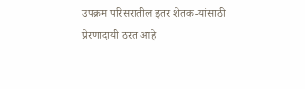उपक्रम परिसरातील इतर शेतक-यांसाठी प्रेरणादायी ठरत आहे